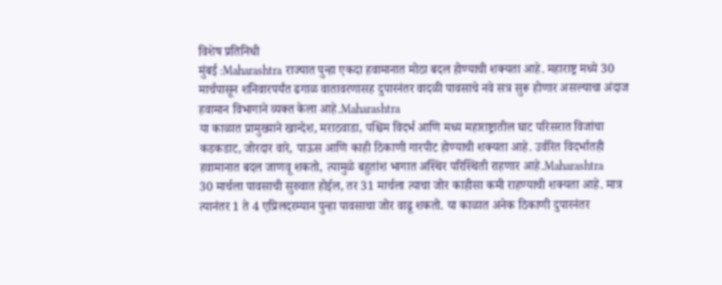विशेष प्रतिनिधी
मुंबई :Maharashtra राज्यात पुन्हा एकदा हवामानात मोठा बदल होण्याची शक्यता आहे. महाराष्ट्र मध्ये 30 मार्चपासून शनिवारपर्यंत ढगाळ वातावरणासह दुपारनंतर वादळी पावसाचे नवे सत्र सुरू होणार असल्याचा अंदाज हवामान विभागाने व्यक्त केला आहे.Maharashtra
या काळात प्रामुख्याने खान्देश, मराठवाडा, पश्चिम विदर्भ आणि मध्य महाराष्ट्रातील घाट परिसरात विजांचा कडकडाट, जोरदार वारे, पाऊस आणि काही ठिकाणी गारपीट होण्याची शक्यता आहे. उर्वरित विदर्भातही हवामानात बदल जाणवू शकतो, त्यामुळे बहुतांश भागात अस्थिर परिस्थिती राहणार आहे.Maharashtra
30 मार्चला पावसाची सुरुवात होईल, तर 31 मार्चला त्याचा जोर काहीसा कमी राहण्याची शक्यता आहे. मात्र त्यानंतर 1 ते 4 एप्रिलदरम्यान पुन्हा पावसाचा जोर वाढू शकतो. या काळात अनेक ठिकाणी दुपारनंतर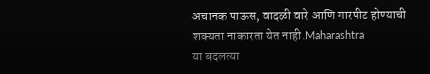अचानक पाऊस, वादळी वारे आणि गारपीट होण्याची शक्यता नाकारता येत नाही.Maharashtra
या बदलत्या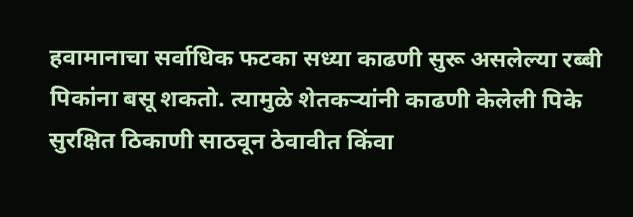हवामानाचा सर्वाधिक फटका सध्या काढणी सुरू असलेल्या रब्बी पिकांना बसू शकतो. त्यामुळे शेतकऱ्यांनी काढणी केलेली पिके सुरक्षित ठिकाणी साठवून ठेवावीत किंवा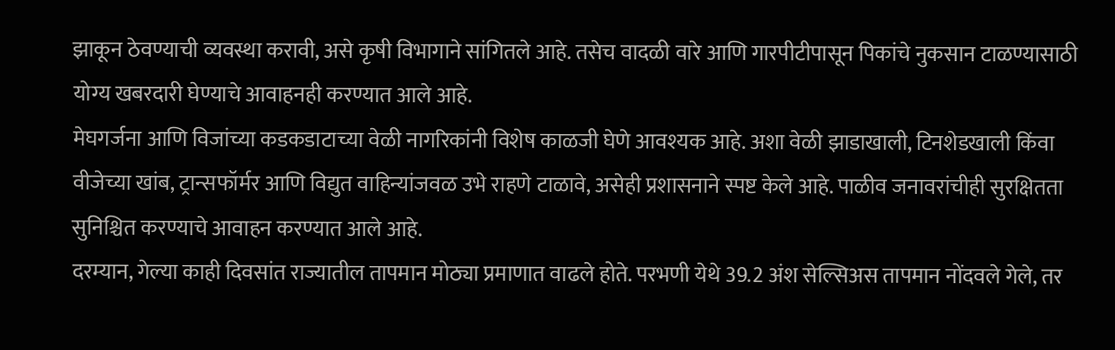झाकून ठेवण्याची व्यवस्था करावी, असे कृषी विभागाने सांगितले आहे. तसेच वादळी वारे आणि गारपीटीपासून पिकांचे नुकसान टाळण्यासाठी योग्य खबरदारी घेण्याचे आवाहनही करण्यात आले आहे.
मेघगर्जना आणि विजांच्या कडकडाटाच्या वेळी नागरिकांनी विशेष काळजी घेणे आवश्यक आहे. अशा वेळी झाडाखाली, टिनशेडखाली किंवा वीजेच्या खांब, ट्रान्सफॉर्मर आणि विद्युत वाहिन्यांजवळ उभे राहणे टाळावे, असेही प्रशासनाने स्पष्ट केले आहे. पाळीव जनावरांचीही सुरक्षितता सुनिश्चित करण्याचे आवाहन करण्यात आले आहे.
दरम्यान, गेल्या काही दिवसांत राज्यातील तापमान मोठ्या प्रमाणात वाढले होते. परभणी येथे 39.2 अंश सेल्सिअस तापमान नोंदवले गेले, तर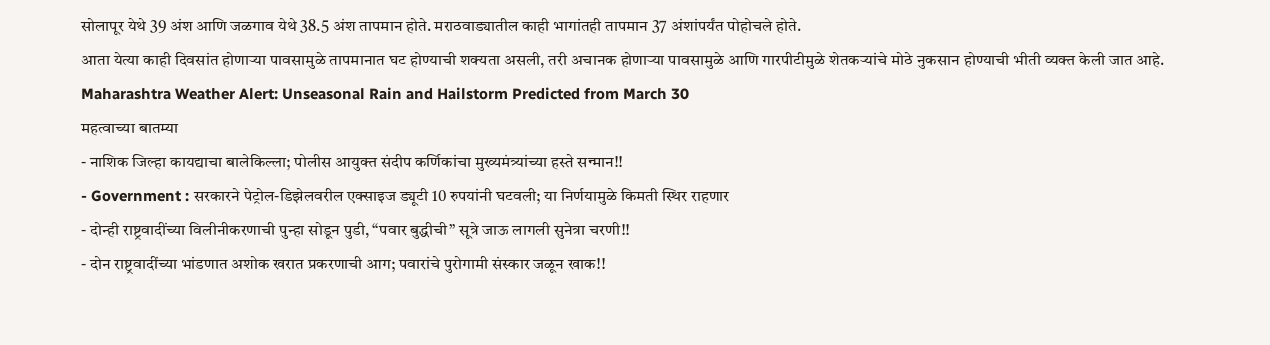सोलापूर येथे 39 अंश आणि जळगाव येथे 38.5 अंश तापमान होते. मराठवाड्यातील काही भागांतही तापमान 37 अंशांपर्यंत पोहोचले होते.
आता येत्या काही दिवसांत होणाऱ्या पावसामुळे तापमानात घट होण्याची शक्यता असली, तरी अचानक होणाऱ्या पावसामुळे आणि गारपीटीमुळे शेतकऱ्यांचे मोठे नुकसान होण्याची भीती व्यक्त केली जात आहे.
Maharashtra Weather Alert: Unseasonal Rain and Hailstorm Predicted from March 30
महत्वाच्या बातम्या
- नाशिक जिल्हा कायद्याचा बालेकिल्ला; पोलीस आयुक्त संदीप कर्णिकांचा मुख्यमंत्र्यांच्या हस्ते सन्मान!!
- Government : सरकारने पेट्रोल-डिझेलवरील एक्साइज ड्यूटी 10 रुपयांनी घटवली; या निर्णयामुळे किमती स्थिर राहणार
- दोन्ही राष्ट्रवादींच्या विलीनीकरणाची पुन्हा सोडून पुडी, “पवार बुद्धीची” सूत्रे जाऊ लागली सुनेत्रा चरणी!!
- दोन राष्ट्रवादींच्या भांडणात अशोक खरात प्रकरणाची आग; पवारांचे पुरोगामी संस्कार जळून खाक!!